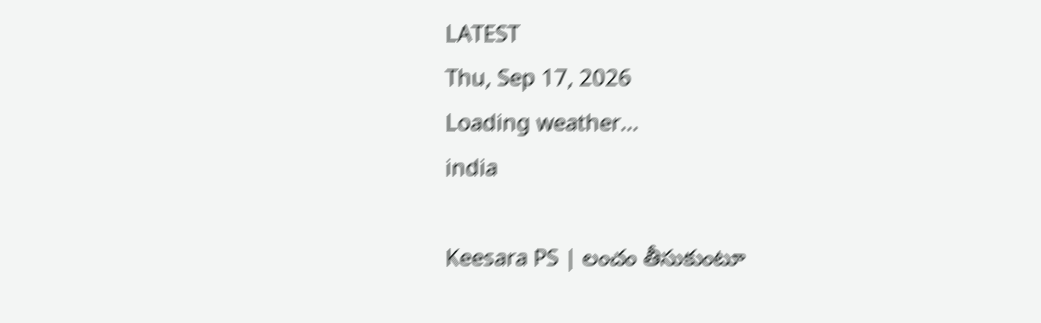LATEST
Thu, Sep 17, 2026
Loading weather...
india

Keesara PS | లంచం తీసుకుంటూ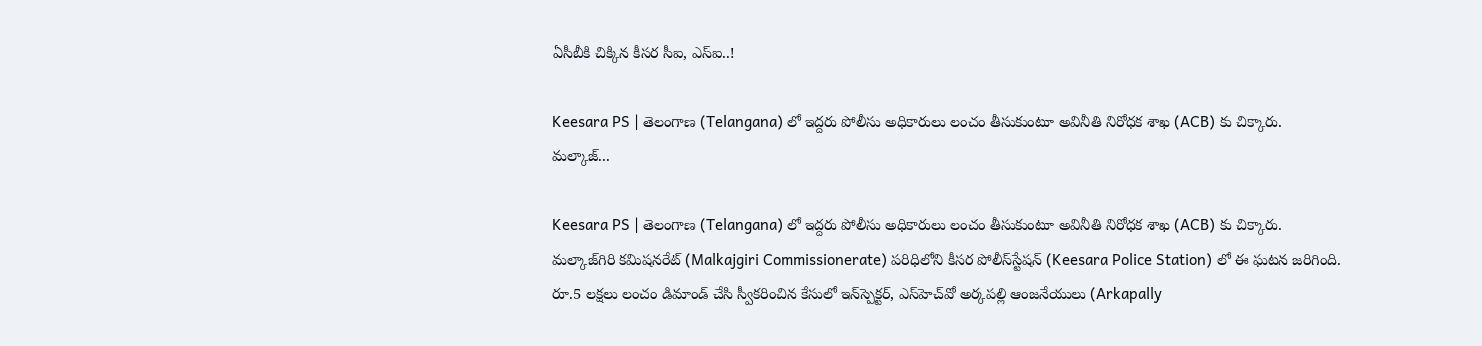ఏసీబీకి చిక్కిన కీసర సీఐ, ఎస్ఐ..!

Keesara PS | తెలంగాణ (Telangana) లో ఇద్దరు పోలీసు అధికారులు లంచం తీసుకుంటూ అవినీతి నిరోధక శాఖ (ACB) కు చిక్కారు. మల్కాజ్...

Keesara PS | తెలంగాణ (Telangana) లో ఇద్దరు పోలీసు అధికారులు లంచం తీసుకుంటూ అవినీతి నిరోధక శాఖ (ACB) కు చిక్కారు. మల్కాజ్‌గిరి కమిషనరేట్ (Malkajgiri Commissionerate) పరిధిలోని కీసర పోలీస్‌స్టేష‌న్‌ (Keesara Police Station) లో ఈ ఘటన జరిగింది. రూ.5 లక్షలు లంచం డిమాండ్ చేసి స్వీకరించిన కేసులో ఇన్‌స్పెక్టర్, ఎస్‌హెచ్‌వో అర్కపల్లి ఆంజనేయులు (Arkapally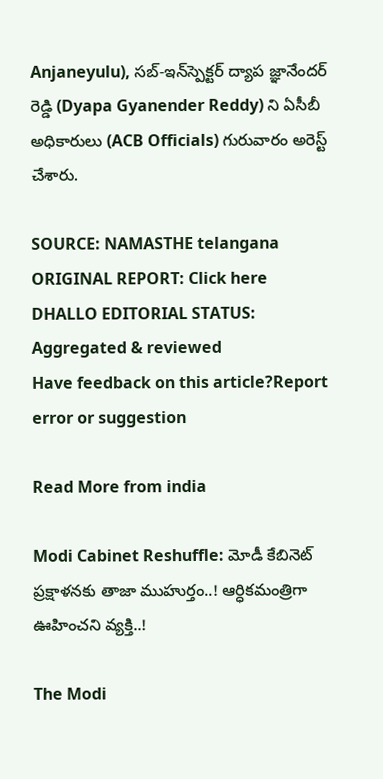Anjaneyulu), సబ్-ఇన్‌స్పెక్టర్ ద్యాప జ్ఞానేందర్ రెడ్డి (Dyapa Gyanender Reddy) ని ఏసీబీ అధికారులు (ACB Officials) గురువారం అరెస్ట్ చేశారు.

SOURCE: NAMASTHE telangana
ORIGINAL REPORT: Click here
DHALLO EDITORIAL STATUS: Aggregated & reviewed
Have feedback on this article?Report error or suggestion

Read More from india

Modi Cabinet Reshuffle: మోడీ కేబినెట్ ప్రక్షాళనకు తాజా ముహుర్తం..! ఆర్ధికమంత్రిగా ఊహించని వ్యక్తి..!

The Modi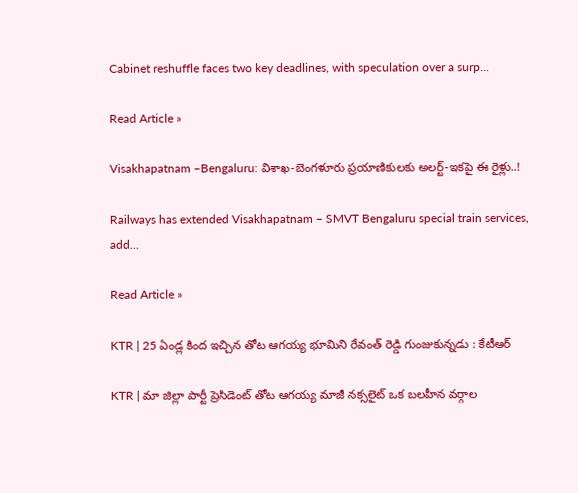Cabinet reshuffle faces two key deadlines, with speculation over a surp...

Read Article »

Visakhapatnam –Bengaluru: విశాఖ-బెంగళూరు ప్రయాణికులకు అలర్ట్-ఇకపై ఈ రైళ్లు..!

Railways has extended Visakhapatnam – SMVT Bengaluru special train services, add...

Read Article »

KTR | 25 ఏండ్ల కింద ఇచ్చిన తోట ఆగయ్య భూమిని రేవంత్‌ రెడ్డి గుంజుకున్నడు : కేటీఆర్

KTR | మా జిల్లా పార్టీ ప్రెసిడెంట్ తోట ఆగయ్య మాజీ నక్సలైట్‌ ఒక బలహీన వర్గాల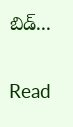బిడ్...

Read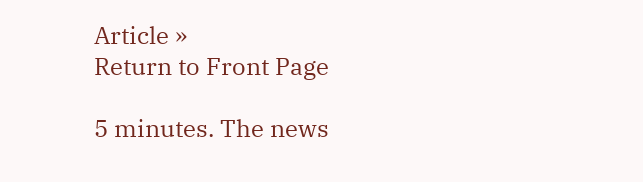Article »
Return to Front Page

5 minutes. The news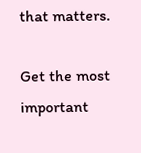that matters.

Get the most important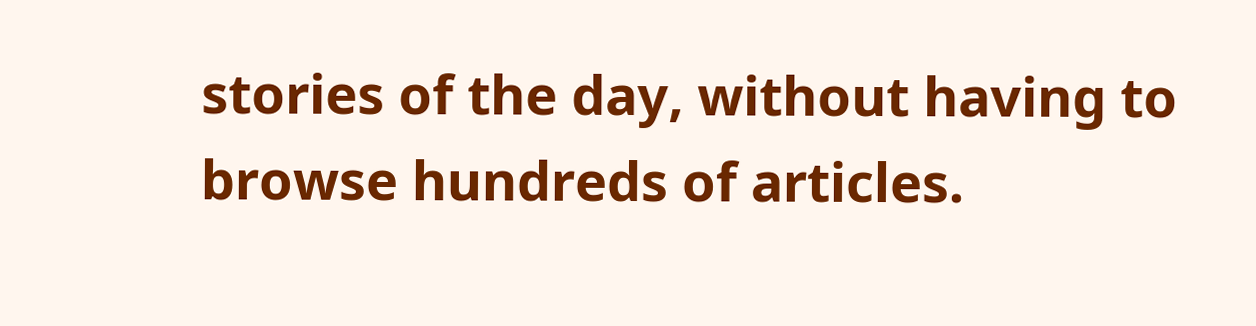stories of the day, without having to browse hundreds of articles.